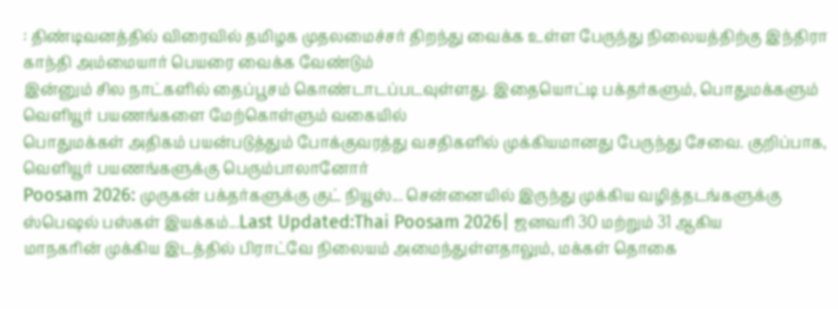: திண்டிவனத்தில் விரைவில் தமிழக முதலமைச்சர் திறந்து வைக்க உள்ள பேருந்து நிலையத்திற்கு இந்திரா காந்தி அம்மையார் பெயரை வைக்க வேண்டும்
இன்னும் சில நாட்களில் தைப்பூசம் கொண்டாடப்படவுள்ளது. இதையொட்டி பக்தர்களும், பொதுமக்களும் வெளியூர் பயணங்களை மேற்கொள்ளும் வகையில்
பொதுமக்கள் அதிகம் பயன்படுத்தும் போக்குவரத்து வசதிகளில் முக்கியமானது பேருந்து சேவை. குறிப்பாக, வெளியூர் பயணங்களுக்கு பெரும்பாலானோர்
Poosam 2026: முருகன் பக்தர்களுக்கு குட் நியூஸ்... சென்னையில் இருந்து முக்கிய வழித்தடங்களுக்கு ஸ்பெஷல் பஸ்கள் இயக்கம்...Last Updated:Thai Poosam 2026| ஜனவரி 30 மற்றும் 31 ஆகிய
மாநகரின் முக்கிய இடத்தில் பிராட்வே நிலையம் அமைந்துள்ளதாலும், மக்கள் தொகை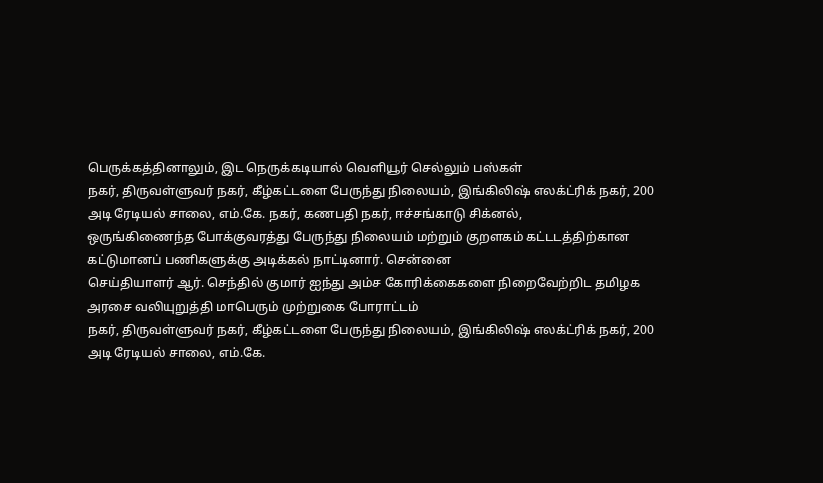பெருக்கத்தினாலும், இட நெருக்கடியால் வெளியூர் செல்லும் பஸ்கள்
நகர், திருவள்ளுவர் நகர், கீழ்கட்டளை பேருந்து நிலையம், இங்கிலிஷ் எலக்ட்ரிக் நகர், 200 அடி ரேடியல் சாலை, எம்.கே. நகர், கணபதி நகர், ஈச்சங்காடு சிக்னல்,
ஒருங்கிணைந்த போக்குவரத்து பேருந்து நிலையம் மற்றும் குறளகம் கட்டடத்திற்கான கட்டுமானப் பணிகளுக்கு அடிக்கல் நாட்டினார். சென்னை
செய்தியாளர் ஆர். செந்தில் குமார் ஐந்து அம்ச கோரிக்கைகளை நிறைவேற்றிட தமிழக அரசை வலியுறுத்தி மாபெரும் முற்றுகை போராட்டம்
நகர், திருவள்ளுவர் நகர், கீழ்கட்டளை பேருந்து நிலையம், இங்கிலிஷ் எலக்ட்ரிக் நகர், 200 அடி ரேடியல் சாலை, எம்.கே.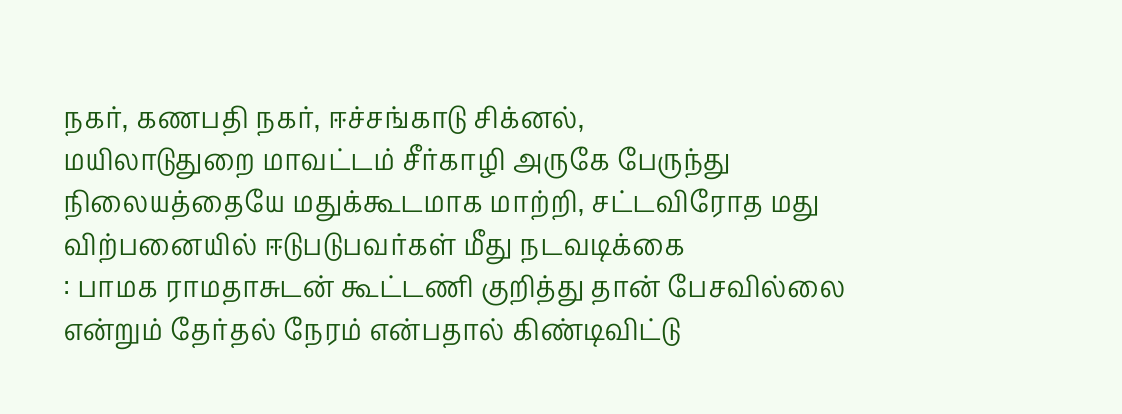நகர், கணபதி நகர், ஈச்சங்காடு சிக்னல்,
மயிலாடுதுறை மாவட்டம் சீர்காழி அருகே பேருந்து நிலையத்தையே மதுக்கூடமாக மாற்றி, சட்டவிரோத மது விற்பனையில் ஈடுபடுபவர்கள் மீது நடவடிக்கை
: பாமக ராமதாசுடன் கூட்டணி குறித்து தான் பேசவில்லை என்றும் தேர்தல் நேரம் என்பதால் கிண்டிவிட்டு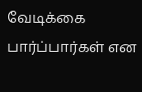வேடிக்கை பார்ப்பார்கள் என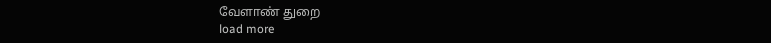வேளாண் துறை
load more